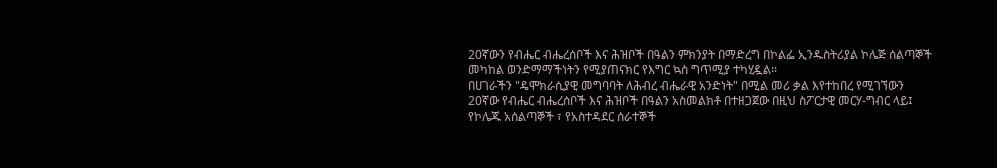20ኛውን የብሔር ብሔረሰቦች እና ሕዝቦች በዓልን ምክንያት በማድረግ በኮልፌ ኢንዱስትሪያል ኮሌጅ ሰልጣኞች መካከል ወንድማማችነትን የሚያጠናክር የእግር ኳስ ግጥሚያ ተካሂዷል፡፡
በሀገራችን "ዴሞክራሲያዊ መግባባት ለሕብረ ብሔራዊ አንድነት" በሚል መሪ ቃል እየተከበረ የሚገኘውን 20ኛው የብሔር ብሔረሰቦች እና ሕዝቦች በዓልን አስመልክቶ በተዘጋጀው በዚህ ስፖርታዊ መርሃ-ግብር ላይ፤ የኮሌጁ አሰልጣኞች ፣ የአስተዳደር ሰራተኞች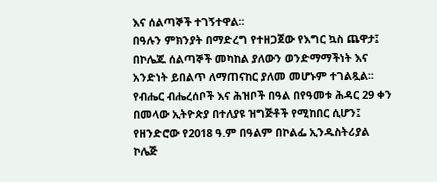እና ሰልጣኞች ተገኝተዋል፡፡
በዓሉን ምክንያት በማድረግ የተዘጋጀው የእግር ኳስ ጨዋታ፤ በኮሌጁ ሰልጣኞች መካከል ያለውን ወንድማማችነት እና አንድነት ይበልጥ ለማጠናከር ያለመ መሆኑም ተገልጿል፡፡
የብሔር ብሔረሰቦች እና ሕዝቦች በዓል በየዓመቱ ሕዳር 29 ቀን በመላው ኢትዮጵያ በተለያዩ ዝግጅቶች የሚከበር ሲሆን፤ የዘንድሮው የ2018 ዓ.ም በዓልም በኮልፌ ኢንዱስትሪያል ኮሌጅ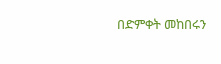በድምቀት መከበሩን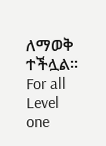ለማወቅ ተችሏል፡፡
For all Level one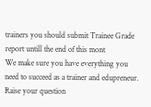trainers you should submit Trainee Grade report untill the end of this mont
We make sure you have everything you need to succeed as a trainer and edupreneur.
Raise your question